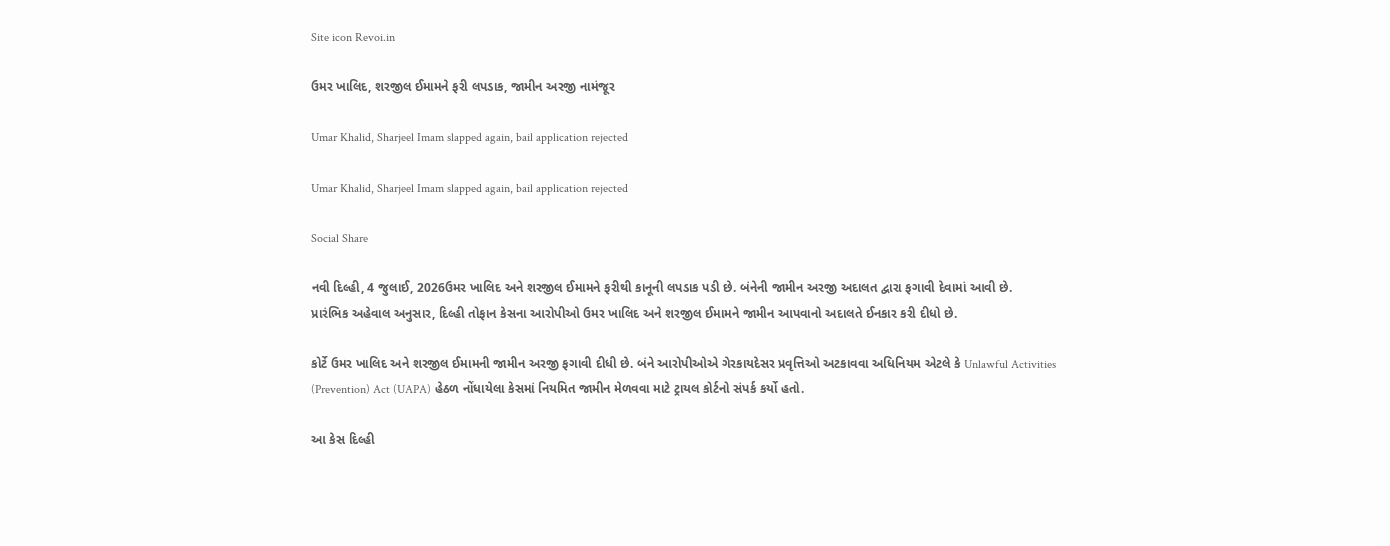Site icon Revoi.in

ઉમર ખાલિદ, શરજીલ ઈમામને ફરી લપડાક, જામીન અરજી નામંજૂર

Umar Khalid, Sharjeel Imam slapped again, bail application rejected

Umar Khalid, Sharjeel Imam slapped again, bail application rejected

Social Share

નવી દિલ્હી, 4 જુલાઈ, 2026ઉમર ખાલિદ અને શરજીલ ઈમામને ફરીથી કાનૂની લપડાક પડી છે. બંનેની જામીન અરજી અદાલત દ્વારા ફગાવી દેવામાં આવી છે.
પ્રારંભિક અહેવાલ અનુસાર, દિલ્હી તોફાન કેસના આરોપીઓ ઉમર ખાલિદ અને શરજીલ ઈમામને જામીન આપવાનો અદાલતે ઈનકાર કરી દીધો છે.

કોર્ટે ઉમર ખાલિદ અને શરજીલ ઈમામની જામીન અરજી ફગાવી દીધી છે. બંને આરોપીઓએ ગેરકાયદેસર પ્રવૃત્તિઓ અટકાવવા અધિનિયમ એટલે કે Unlawful Activities (Prevention) Act (UAPA) હેઠળ નોંધાયેલા કેસમાં નિયમિત જામીન મેળવવા માટે ટ્રાયલ કોર્ટનો સંપર્ક કર્યો હતો.

આ કેસ દિલ્હી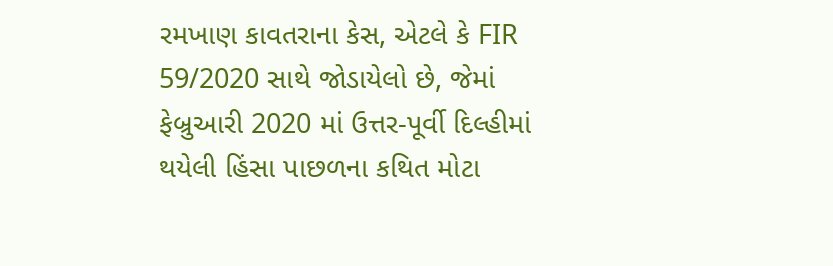રમખાણ કાવતરાના કેસ, એટલે કે FIR 59/2020 સાથે જોડાયેલો છે, જેમાં ફેબ્રુઆરી 2020 માં ઉત્તર-પૂર્વી દિલ્હીમાં થયેલી હિંસા પાછળના કથિત મોટા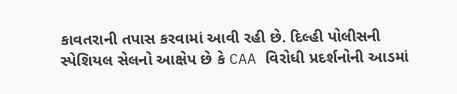કાવતરાની તપાસ કરવામાં આવી રહી છે. દિલ્હી પોલીસની સ્પેશિયલ સેલનો આક્ષેપ છે કે CAA વિરોધી પ્રદર્શનોની આડમાં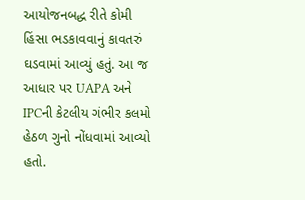આયોજનબદ્ધ રીતે કોમી હિંસા ભડકાવવાનું કાવતરું ઘડવામાં આવ્યું હતું. આ જ આધાર પર UAPA અને IPCની કેટલીય ગંભીર કલમો હેઠળ ગુનો નોંધવામાં આવ્યો હતો.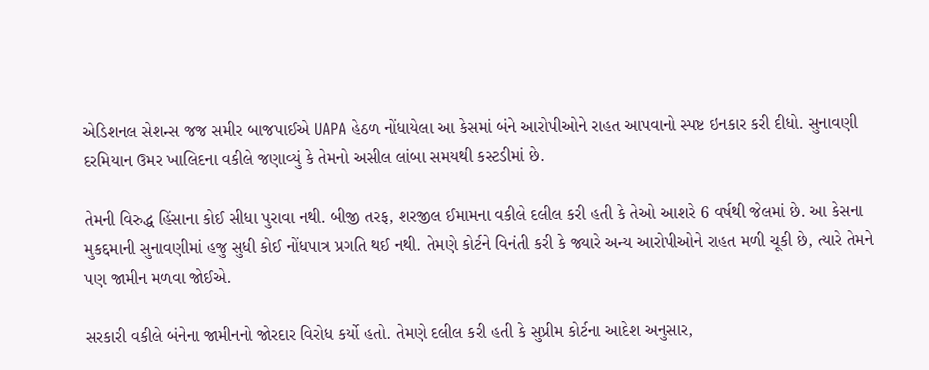એડિશનલ સેશન્સ જજ સમીર બાજપાઈએ UAPA હેઠળ નોંધાયેલા આ કેસમાં બંને આરોપીઓને રાહત આપવાનો સ્પષ્ટ ઇનકાર કરી દીધો. સુનાવણી દરમિયાન ઉમર ખાલિદના વકીલે જણાવ્યું કે તેમનો અસીલ લાંબા સમયથી કસ્ટડીમાં છે.

તેમની વિરુદ્ધ હિંસાના કોઈ સીધા પુરાવા નથી. બીજી તરફ, શરજીલ ઈમામના વકીલે દલીલ કરી હતી કે તેઓ આશરે 6 વર્ષથી જેલમાં છે. આ કેસના મુકદ્દમાની સુનાવણીમાં હજુ સુધી કોઈ નોંધપાત્ર પ્રગતિ થઈ નથી. તેમણે કોર્ટને વિનંતી કરી કે જ્યારે અન્ય આરોપીઓને રાહત મળી ચૂકી છે, ત્યારે તેમને પણ જામીન મળવા જોઈએ.

સરકારી વકીલે બંનેના જામીનનો જોરદાર વિરોધ કર્યો હતો. તેમણે દલીલ કરી હતી કે સુપ્રીમ કોર્ટના આદેશ અનુસાર,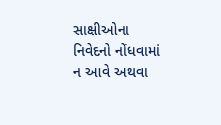સાક્ષીઓના નિવેદનો નોંધવામાં ન આવે અથવા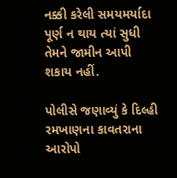નક્કી કરેલી સમયમર્યાદા પૂર્ણ ન થાય ત્યાં સુધી તેમને જામીન આપી શકાય નહીં.

પોલીસે જણાવ્યું કે દિલ્હી રમખાણના કાવતરાના આરોપો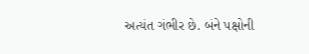અત્યંત ગંભીર છે. બંને પક્ષોની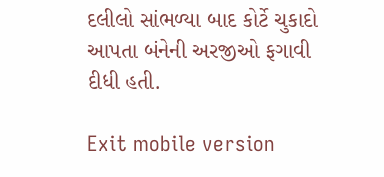દલીલો સાંભળ્યા બાદ કોર્ટે ચુકાદો આપતા બંનેની અરજીઓ ફગાવી દીધી હતી.

Exit mobile version